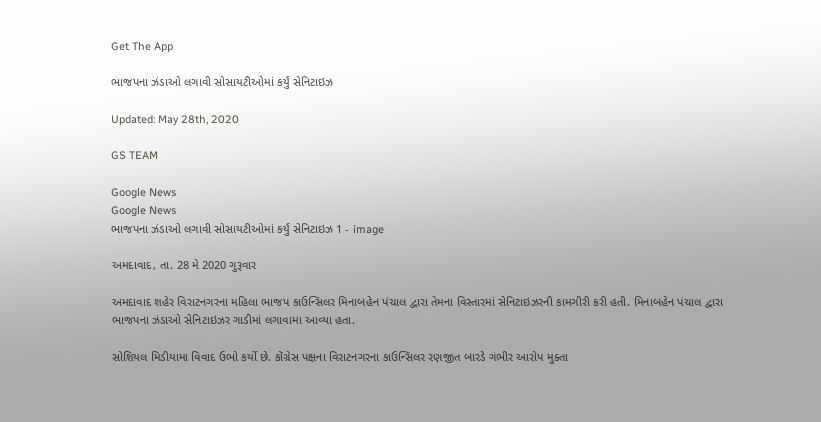Get The App

ભાજપના ઝંડાઓ લગાવી સોસાયટીઓમાં કર્યું સેનિટાઇઝ

Updated: May 28th, 2020

GS TEAM

Google News
Google News
ભાજપના ઝંડાઓ લગાવી સોસાયટીઓમાં કર્યું સેનિટાઇઝ 1 - image

અમદાવાદ, તા. 28 મે 2020 ગુરૂવાર

અમદાવાદ શહેર વિરાટનગરના મહિલા ભાજપ કાઉન્સિલર મિનાબહેન પંચાલ દ્વારા તેમના વિસ્તારમાં સેનિટાઇઝરની કામગીરી કરી હતી. મિનાબહેન પંચાલ દ્વારા ભાજપના ઝંડાઓ સેનિટાઇઝર ગાડીમાં લગાવામા આવ્યા હતા.

સોશિયલ મિડીયામા વિવાદ ઉભો કર્યો છે. કોંગ્રેસ પક્ષના વિરાટનગરના કાઉન્સિલર રણજીત બારડે ગંભીર આરોપ મુક્તા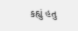કહ્યું હતુ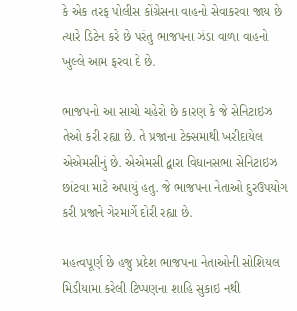કે એક તરફ પોલીસ કોંગ્રેસના વાહનો સેવાકરવા જાય છે ત્યારે ડિટેન કરે છે પરંતુ ભાજપના ઝંડા વાળા વાહનો ખુલ્લે આમ ફરવા દે છે.

ભાજપનો આ સાચો ચહેરો છે કારણ કે જે સેનિટાઇઝ તેઓ કરી રહ્યા છે. તે પ્રજાના ટેક્સમાથી ખરીદાયેલ એએમસીનું છે. એએમસી દ્વારા વિધાનસભા સેનિટાઇઝ છાંટવા માટે અપાયું હતુ. જે ભાજપના નેતાઓ દુરઉપયોગ કરી પ્રજાને ગેરમાર્ગે દોરી રહ્યા છે.

મહત્વપૂર્ણ છે હજુ પ્રદેશ ભાજપના નેતાઓની સોશિયલ મિડીયામા કરેલી ટિપ્પણના શાહિ સુકાઇ નથી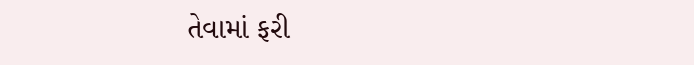તેવામાં ફરી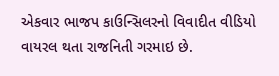એકવાર ભાજપ કાઉન્સિલરનો વિવાદીત વીડિયો વાયરલ થતા રાજનિતી ગરમાઇ છે.